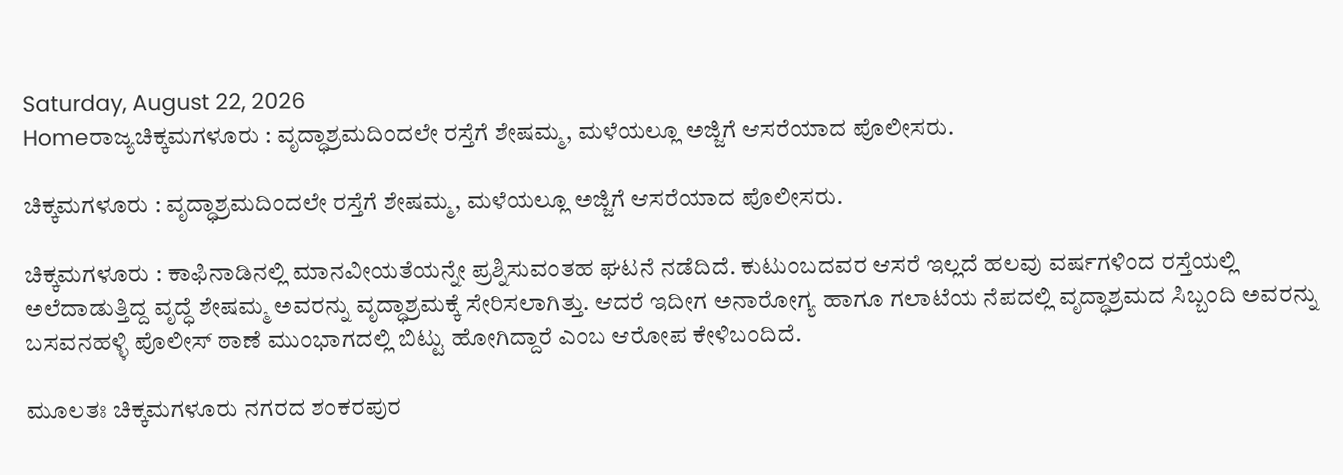Saturday, August 22, 2026
Homeರಾಜ್ಯಚಿಕ್ಕಮಗಳೂರು : ವೃದ್ಧಾಶ್ರಮದಿಂದಲೇ ರಸ್ತೆಗೆ ಶೇಷಮ್ಮ, ಮಳೆಯಲ್ಲೂ ಅಜ್ಜಿಗೆ ಆಸರೆಯಾದ ಪೊಲೀಸರು.

ಚಿಕ್ಕಮಗಳೂರು : ವೃದ್ಧಾಶ್ರಮದಿಂದಲೇ ರಸ್ತೆಗೆ ಶೇಷಮ್ಮ, ಮಳೆಯಲ್ಲೂ ಅಜ್ಜಿಗೆ ಆಸರೆಯಾದ ಪೊಲೀಸರು.

ಚಿಕ್ಕಮಗಳೂರು : ಕಾಫಿನಾಡಿನಲ್ಲಿ ಮಾನವೀಯತೆಯನ್ನೇ ಪ್ರಶ್ನಿಸುವಂತಹ ಘಟನೆ ನಡೆದಿದೆ. ಕುಟುಂಬದವರ ಆಸರೆ ಇಲ್ಲದೆ ಹಲವು ವರ್ಷಗಳಿಂದ ರಸ್ತೆಯಲ್ಲಿ ಅಲೆದಾಡುತ್ತಿದ್ದ ವೃದ್ಧೆ ಶೇಷಮ್ಮ ಅವರನ್ನು ವೃದ್ಧಾಶ್ರಮಕ್ಕೆ ಸೇರಿಸಲಾಗಿತ್ತು. ಆದರೆ ಇದೀಗ ಅನಾರೋಗ್ಯ ಹಾಗೂ ಗಲಾಟೆಯ ನೆಪದಲ್ಲಿ ವೃದ್ಧಾಶ್ರಮದ ಸಿಬ್ಬಂದಿ ಅವರನ್ನು ಬಸವನಹಳ್ಳಿ ಪೊಲೀಸ್ ಠಾಣೆ ಮುಂಭಾಗದಲ್ಲಿ ಬಿಟ್ಟು ಹೋಗಿದ್ದಾರೆ ಎಂಬ ಆರೋಪ ಕೇಳಿಬಂದಿದೆ.

ಮೂಲತಃ ಚಿಕ್ಕಮಗಳೂರು ನಗರದ ಶಂಕರಪುರ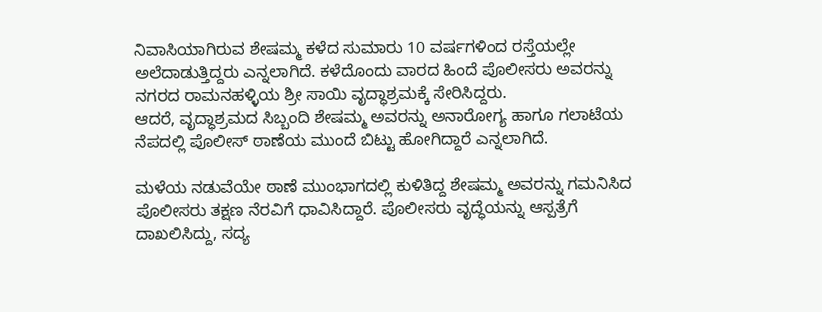ನಿವಾಸಿಯಾಗಿರುವ ಶೇಷಮ್ಮ ಕಳೆದ ಸುಮಾರು 10 ವರ್ಷಗಳಿಂದ ರಸ್ತೆಯಲ್ಲೇ ಅಲೆದಾಡುತ್ತಿದ್ದರು ಎನ್ನಲಾಗಿದೆ. ಕಳೆದೊಂದು ವಾರದ ಹಿಂದೆ ಪೊಲೀಸರು ಅವರನ್ನು ನಗರದ ರಾಮನಹಳ್ಳಿಯ ಶ್ರೀ ಸಾಯಿ ವೃದ್ಧಾಶ್ರಮಕ್ಕೆ ಸೇರಿಸಿದ್ದರು.
ಆದರೆ, ವೃದ್ಧಾಶ್ರಮದ ಸಿಬ್ಬಂದಿ ಶೇಷಮ್ಮ ಅವರನ್ನು ಅನಾರೋಗ್ಯ ಹಾಗೂ ಗಲಾಟೆಯ ನೆಪದಲ್ಲಿ ಪೊಲೀಸ್ ಠಾಣೆಯ ಮುಂದೆ ಬಿಟ್ಟು ಹೋಗಿದ್ದಾರೆ ಎನ್ನಲಾಗಿದೆ.

ಮಳೆಯ ನಡುವೆಯೇ ಠಾಣೆ ಮುಂಭಾಗದಲ್ಲಿ ಕುಳಿತಿದ್ದ ಶೇಷಮ್ಮ ಅವರನ್ನು ಗಮನಿಸಿದ ಪೊಲೀಸರು ತಕ್ಷಣ ನೆರವಿಗೆ ಧಾವಿಸಿದ್ದಾರೆ. ಪೊಲೀಸರು ವೃದ್ಧೆಯನ್ನು ಆಸ್ಪತ್ರೆಗೆ ದಾಖಲಿಸಿದ್ದು, ಸದ್ಯ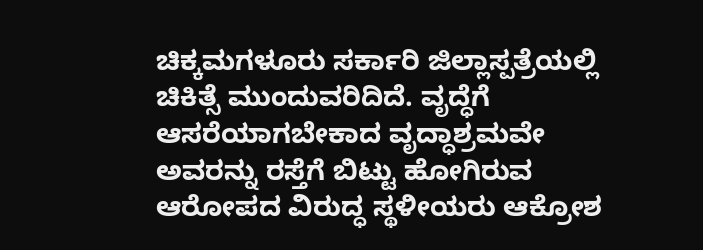ಚಿಕ್ಕಮಗಳೂರು ಸರ್ಕಾರಿ ಜಿಲ್ಲಾಸ್ಪತ್ರೆಯಲ್ಲಿ ಚಿಕಿತ್ಸೆ ಮುಂದುವರಿದಿದೆ. ವೃದ್ಧೆಗೆ ಆಸರೆಯಾಗಬೇಕಾದ ವೃದ್ಧಾಶ್ರಮವೇ ಅವರನ್ನು ರಸ್ತೆಗೆ ಬಿಟ್ಟು ಹೋಗಿರುವ ಆರೋಪದ ವಿರುದ್ಧ ಸ್ಥಳೀಯರು ಆಕ್ರೋಶ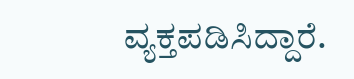ವ್ಯಕ್ತಪಡಿಸಿದ್ದಾರೆ.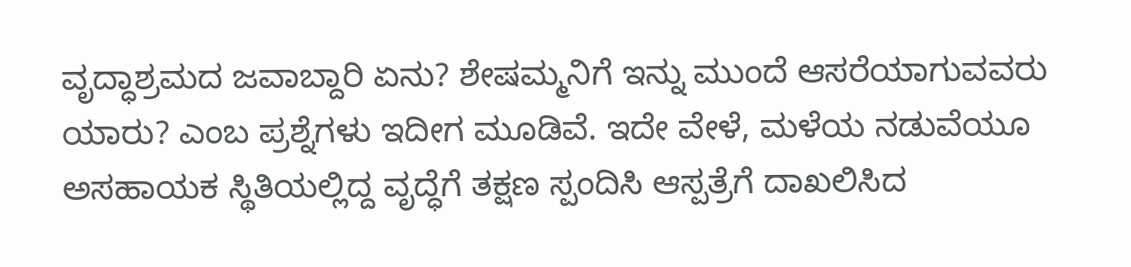ವೃದ್ಧಾಶ್ರಮದ ಜವಾಬ್ದಾರಿ ಏನು? ಶೇಷಮ್ಮನಿಗೆ ಇನ್ನು ಮುಂದೆ ಆಸರೆಯಾಗುವವರು ಯಾರು? ಎಂಬ ಪ್ರಶ್ನೆಗಳು ಇದೀಗ ಮೂಡಿವೆ. ಇದೇ ವೇಳೆ, ಮಳೆಯ ನಡುವೆಯೂ ಅಸಹಾಯಕ ಸ್ಥಿತಿಯಲ್ಲಿದ್ದ ವೃದ್ಧೆಗೆ ತಕ್ಷಣ ಸ್ಪಂದಿಸಿ ಆಸ್ಪತ್ರೆಗೆ ದಾಖಲಿಸಿದ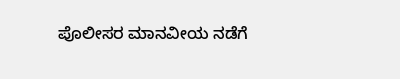ಪೊಲೀಸರ ಮಾನವೀಯ ನಡೆಗೆ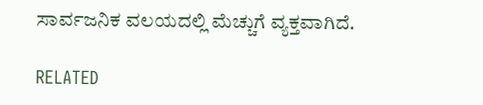ಸಾರ್ವಜನಿಕ ವಲಯದಲ್ಲಿ ಮೆಚ್ಚುಗೆ ವ್ಯಕ್ತವಾಗಿದೆ.

RELATED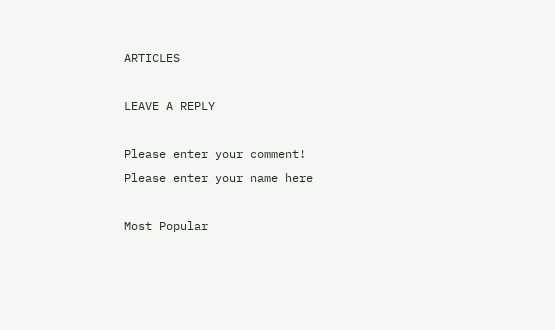ARTICLES

LEAVE A REPLY

Please enter your comment!
Please enter your name here

Most Popular